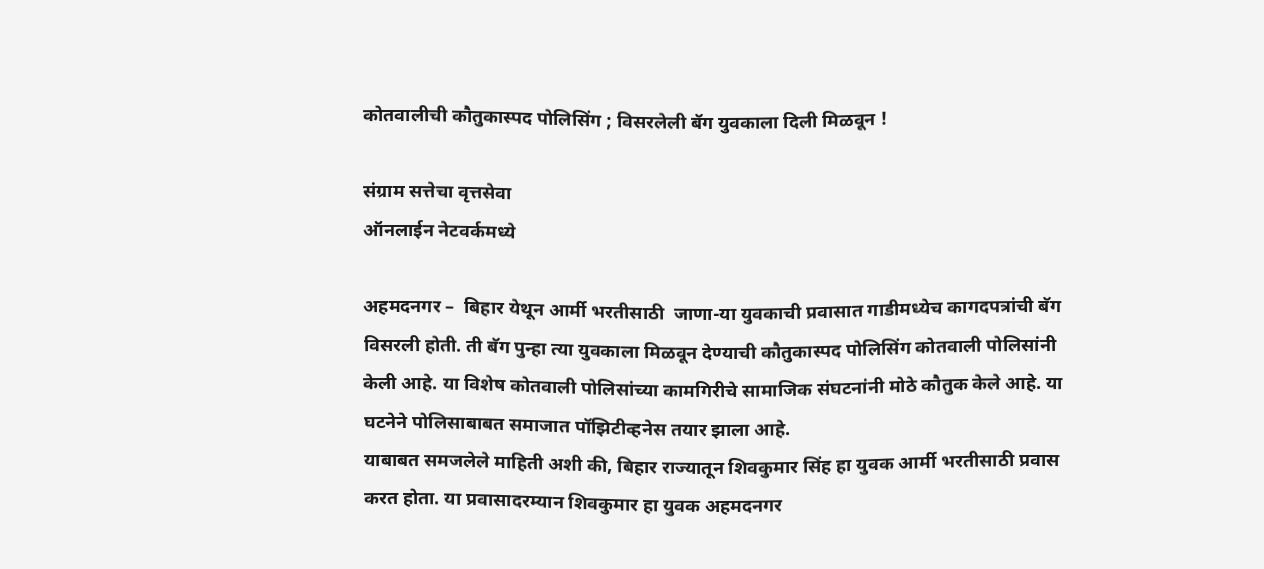कोतवालीची कौतुकास्पद पोलिसिंग ; विसरलेली बॅग युवकाला दिली मिळवून !

संग्राम सत्तेचा वृत्तसेवा
ऑनलाईन नेटवर्कमध्ये

अहमदनगर –  बिहार येथून आर्मी भरतीसाठी  जाणा-या युवकाची प्रवासात गाडीमध्येच कागदपत्रांची बॅग विसरली होती. ती बॅग पुन्हा त्या युवकाला मिळवून देण्याची कौतुकास्पद पोलिसिंग कोतवाली पोलिसांनी केली आहे. या विशेष कोतवाली पोलिसांच्या कामगिरीचे सामाजिक संघटनांनी मोठे कौतुक केले आहे. या घटनेने पोलिसाबाबत समाजात पॉझिटीव्हनेस तयार झाला आहे.
याबाबत समजलेले माहिती अशी की, बिहार राज्यातून शिवकुमार सिंह हा युवक आर्मी भरतीसाठी प्रवास करत होता. या प्रवासादरम्यान शिवकुमार हा युवक अहमदनगर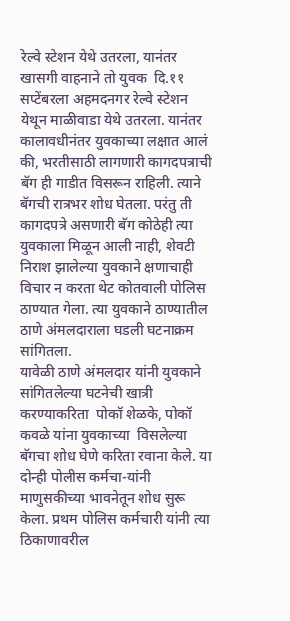रेल्वे स्टेशन येथे उतरला, यानंतर खासगी वाहनाने तो युवक  दि.११ सप्टेंबरला अहमदनगर रेल्वे स्टेशन येथून माळीवाडा येथे उतरला. यानंतर कालावधीनंतर युवकाच्या लक्षात आलं की, भरतीसाठी लागणारी कागदपत्राची बॅग ही गाडीत विसरून राहिली. त्याने बॅगची रात्रभर शोध घेतला. परंतु ती कागदपत्रे असणारी बॅग कोठेही त्या युवकाला मिळून आली नाही, शेवटी निराश झालेल्या युवकाने क्षणाचाही विचार न करता थेट कोतवाली पोलिस ठाण्यात गेला. त्या युवकाने ठाण्यातील ठाणे अंमलदाराला घडली घटनाक्रम सांगितला.
यावेळी ठाणे अंमलदार यांनी युवकाने सांगितलेल्या घटनेची खात्री करण्याकरिता  पोकॉ शेळके, पोकॉ कवळे यांना युवकाच्या  विसलेल्या बॅगचा शोध घेणे करिता रवाना केले. या दोन्ही पोलीस कर्मचा-यांनी माणुसकीच्या भावनेतून शोध सुरू केला. प्रथम पोलिस कर्मचारी यांनी त्या ठिकाणावरील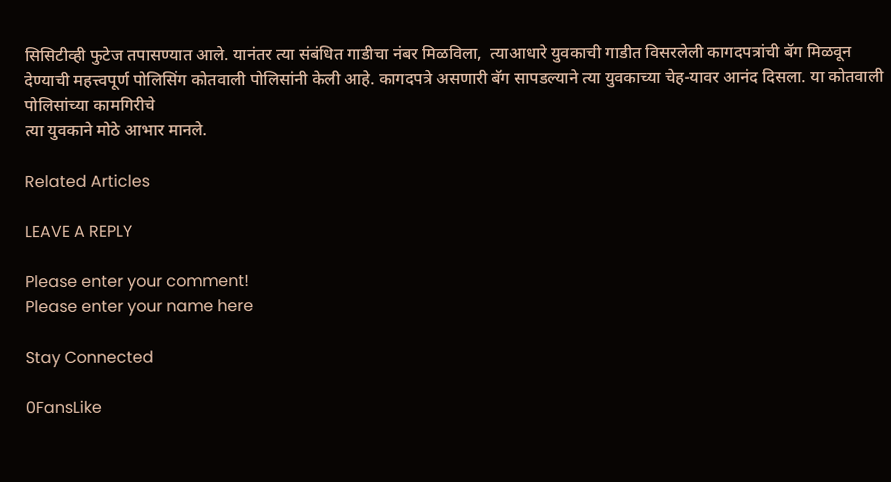सिसिटीव्ही फुटेज तपासण्यात आले. यानंतर त्या संबंधित गाडीचा नंबर मिळविला,  त्याआधारे युवकाची गाडीत विसरलेली कागदपत्रांची बॅग मिळवून देण्याची महत्त्वपूर्ण पोलिसिंग कोतवाली पोलिसांनी केली आहे. कागदपत्रे असणारी बॅग सापडल्याने त्या युवकाच्या चेह-यावर आनंद दिसला. या कोतवाली पोलिसांच्या कामगिरीचे
त्या युवकाने मोठे आभार मानले.

Related Articles

LEAVE A REPLY

Please enter your comment!
Please enter your name here

Stay Connected

0FansLike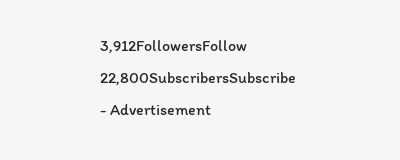3,912FollowersFollow
22,800SubscribersSubscribe
- Advertisement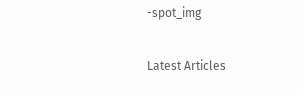-spot_img

Latest Articles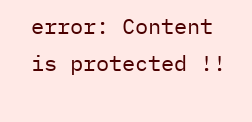error: Content is protected !!